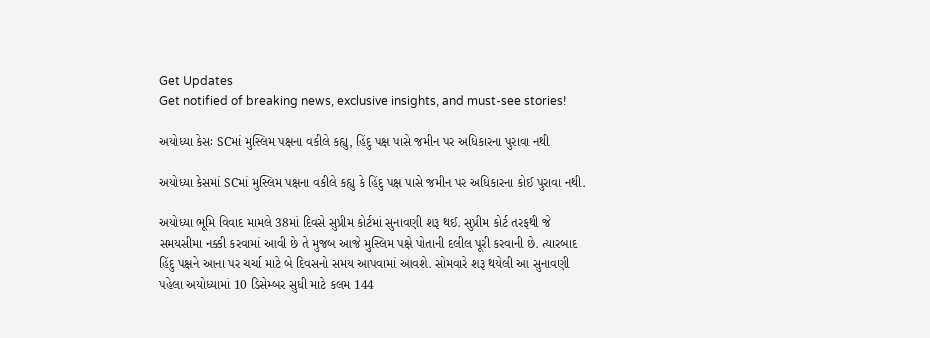Get Updates
Get notified of breaking news, exclusive insights, and must-see stories!

અયોધ્યા કેસઃ SCમાં મુસ્લિમ પક્ષના વકીલે કહ્યુ, હિંદુ પક્ષ પાસે જમીન પર અધિકારના પુરાવા નથી

અયોધ્યા કેસમાં SCમાં મુસ્લિમ પક્ષના વકીલે કહ્યુ કે હિંદુ પક્ષ પાસે જમીન પર અધિકારના કોઈ પુરાવા નથી.

અયોધ્યા ભૂમિ વિવાદ મામલે 38માં દિવસે સુપ્રીમ કોર્ટમાં સુનાવણી શરૂ થઈ. સુપ્રીમ કોર્ટ તરફથી જે સમયસીમા નક્કી કરવામાં આવી છે તે મુજબ આજે મુસ્લિમ પક્ષે પોતાની દલીલ પૂરી કરવાની છે. ત્યારબાદ હિંદુ પક્ષને આના પર ચર્ચા માટે બે દિવસનો સમય આપવામાં આવશે. સોમવારે શરૂ થયેલી આ સુનાવણી પહેલા અયોધ્યામાં 10 ડિસેમ્બર સુધી માટે કલમ 144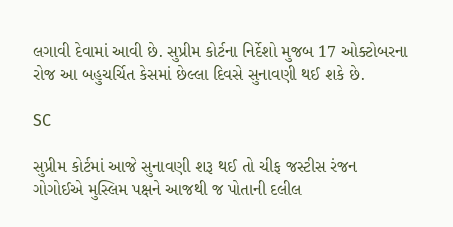લગાવી દેવામાં આવી છે. સુપ્રીમ કોર્ટના નિર્દેશો મુજબ 17 ઓક્ટોબરના રોજ આ બહુચર્ચિત કેસમાં છેલ્લા દિવસે સુનાવણી થઈ શકે છે.

SC

સુપ્રીમ કોર્ટમાં આજે સુનાવણી શરૂ થઈ તો ચીફ જસ્ટીસ રંજન ગોગોઈએ મુસ્લિમ પક્ષને આજથી જ પોતાની દલીલ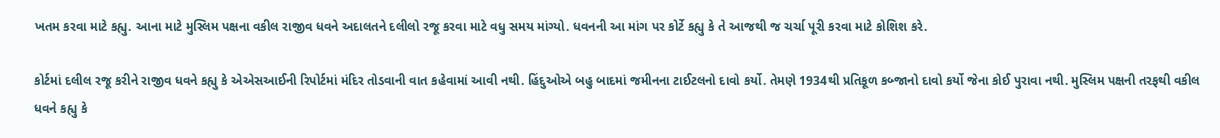ખતમ કરવા માટે કહ્યુ. આના માટે મુસ્લિમ પક્ષના વકીલ રાજીવ ધવને અદાલતને દલીલો રજૂ કરવા માટે વધુ સમય માંગ્યો. ધવનની આ માંગ પર કોર્ટે કહ્યુ કે તે આજથી જ ચર્ચા પૂરી કરવા માટે કોશિશ કરે.

કોર્ટમાં દલીલ રજૂ કરીને રાજીવ ધવને કહ્યુ કે એએસઆઈની રિપોર્ટમાં મંદિર તોડવાની વાત કહેવામાં આવી નથી. હિંદુઓએ બહુ બાદમાં જમીનના ટાઈટલનો દાવો કર્યો. તેમણે 1934થી પ્રતિકૂળ કબ્જાનો દાવો કર્યો જેના કોઈ પુરાવા નથી. મુસ્લિમ પક્ષની તરફથી વકીલ ધવને કહ્યુ કે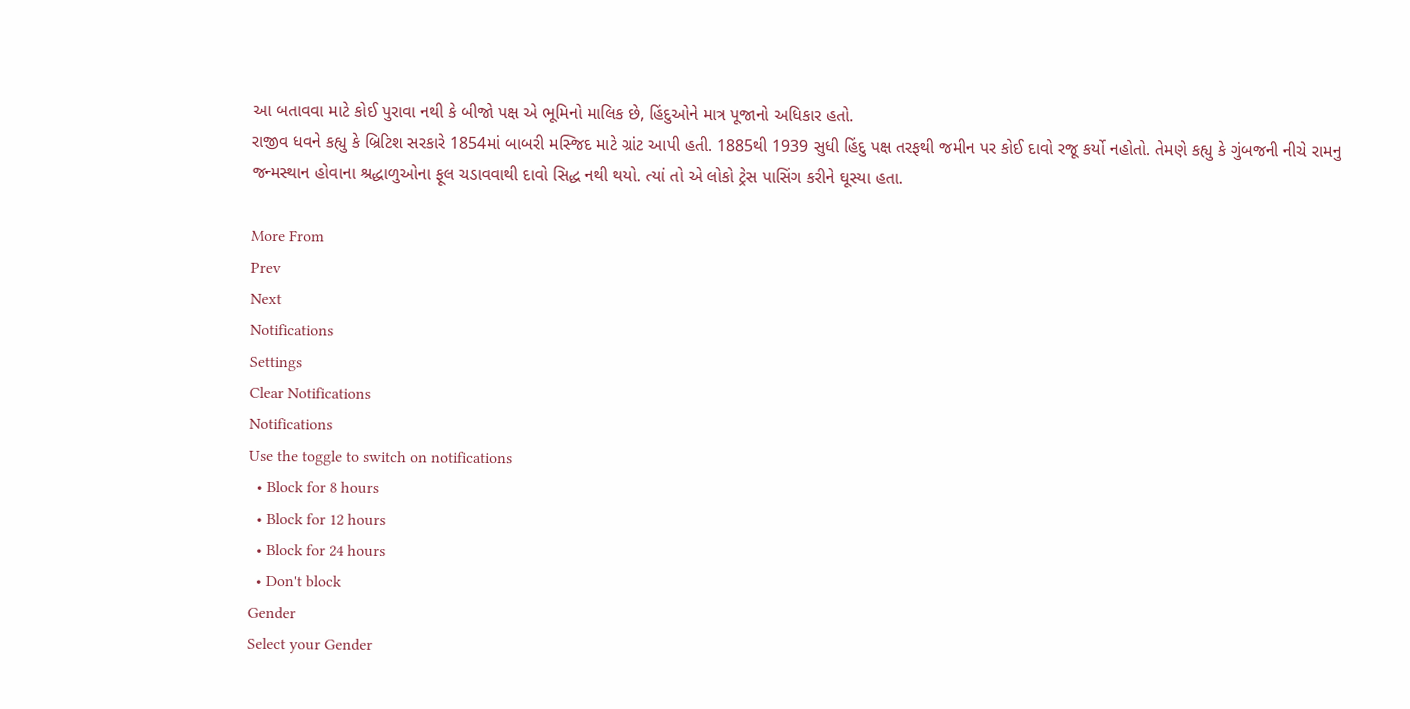આ બતાવવા માટે કોઈ પુરાવા નથી કે બીજો પક્ષ એ ભૂમિનો માલિક છે, હિંદુઓને માત્ર પૂજાનો અધિકાર હતો.
રાજીવ ધવને કહ્યુ કે બ્રિટિશ સરકારે 1854માં બાબરી મસ્જિદ માટે ગ્રાંટ આપી હતી. 1885થી 1939 સુધી હિંદુ પક્ષ તરફથી જમીન પર કોઈ દાવો રજૂ કર્યો નહોતો. તેમણે કહ્યુ કે ગુંબજની નીચે રામનુ જન્મસ્થાન હોવાના શ્રદ્ધાળુઓના ફૂલ ચડાવવાથી દાવો સિદ્ધ નથી થયો. ત્યાં તો એ લોકો ટ્રેસ પાસિંગ કરીને ઘૂસ્યા હતા.

More From
Prev
Next
Notifications
Settings
Clear Notifications
Notifications
Use the toggle to switch on notifications
  • Block for 8 hours
  • Block for 12 hours
  • Block for 24 hours
  • Don't block
Gender
Select your Gender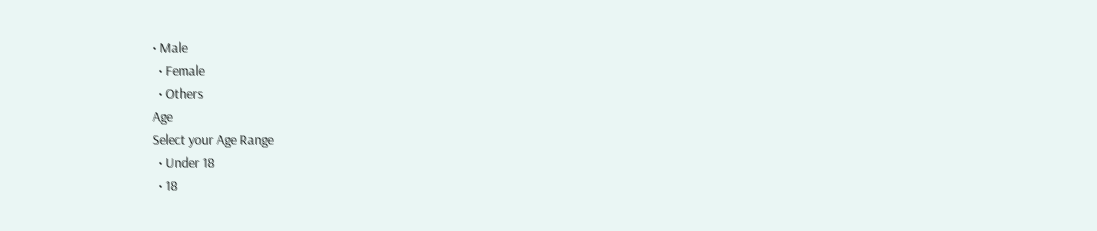• Male
  • Female
  • Others
Age
Select your Age Range
  • Under 18
  • 18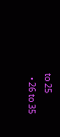to 25
  • 26 to 35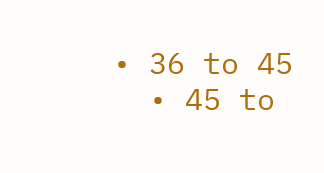• 36 to 45
  • 45 to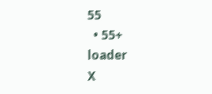55
  • 55+
loader
X